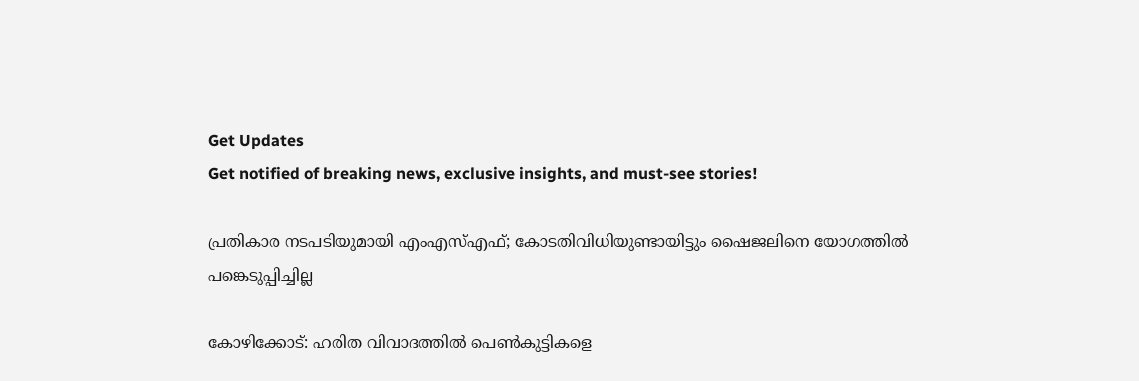Get Updates
Get notified of breaking news, exclusive insights, and must-see stories!

പ്രതികാര നടപടിയുമായി എംഎസ്എഫ്; കോടതിവിധിയുണ്ടായിട്ടും ഷൈജലിനെ യോഗത്തില്‍ പങ്കെടുപ്പിച്ചില്ല

കോഴിക്കോട്: ഹരിത വിവാദത്തില്‍ പെണ്‍കുട്ടികളെ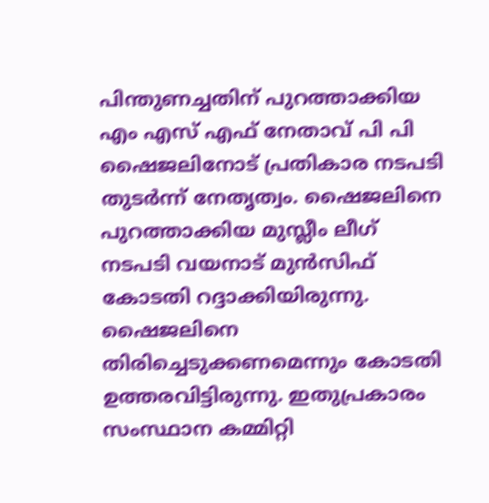പിന്തുണച്ചതിന് പുറത്താക്കിയ എം എസ് എഫ് നേതാവ് പി പി ഷൈജലിനോട് പ്രതികാര നടപടി തുടര്‍ന്ന് നേതൃത്വം. ഷൈജലിനെ പുറത്താക്കിയ മുസ്ലീം ലീഗ് നടപടി വയനാട് മുന്‍സിഫ് കോടതി റദ്ദാക്കിയിരുന്നു. ഷൈജലിനെ തിരിച്ചെടുക്കണമെന്നും കോടതി ഉത്തരവിട്ടിരുന്നു. ഇതുപ്രകാരം സംസ്ഥാന കമ്മിറ്റി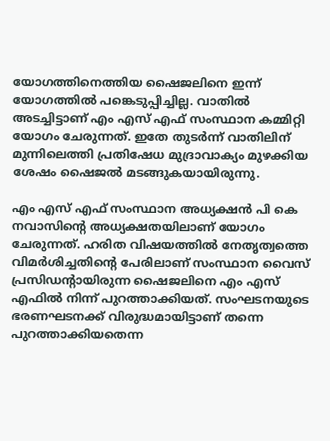യോഗത്തിനെത്തിയ ഷൈജലിനെ ഇന്ന് യോഗത്തില്‍ പങ്കെടുപ്പിച്ചില്ല. വാതില്‍ അടച്ചിട്ടാണ് എം എസ് എഫ് സംസ്ഥാന കമ്മിറ്റി യോഗം ചേരുന്നത്. ഇതേ തുടര്‍ന്ന് വാതിലിന് മുന്നിലെത്തി പ്രതിഷേധ മുദ്രാവാക്യം മുഴക്കിയ ശേഷം ഷൈജല്‍ മടങ്ങുകയായിരുന്നു.

എം എസ് എഫ് സംസ്ഥാന അധ്യക്ഷന്‍ പി കെ നവാസിന്റെ അധ്യക്ഷതയിലാണ് യോഗം ചേരുന്നത്. ഹരിത വിഷയത്തില്‍ നേതൃത്വത്തെ വിമര്‍ശിച്ചതിന്റെ പേരിലാണ് സംസ്ഥാന വൈസ് പ്രസിഡന്റായിരുന്ന ഷൈജലിനെ എം എസ് എഫില്‍ നിന്ന് പുറത്താക്കിയത്. സംഘടനയുടെ ഭരണഘടനക്ക് വിരുദ്ധമായിട്ടാണ് തന്നെ പുറത്താക്കിയതെന്ന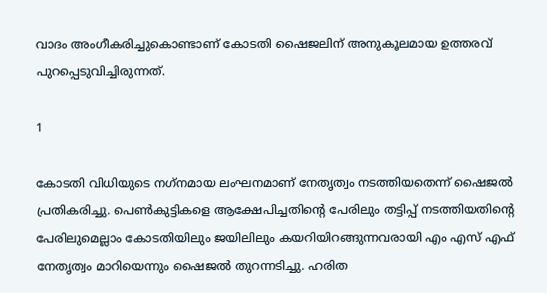വാദം അംഗീകരിച്ചുകൊണ്ടാണ് കോടതി ഷൈജലിന് അനുകൂലമായ ഉത്തരവ് പുറപ്പെടുവിച്ചിരുന്നത്.

1

കോടതി വിധിയുടെ നഗ്‌നമായ ലംഘനമാണ് നേതൃത്വം നടത്തിയതെന്ന് ഷൈജല്‍ പ്രതികരിച്ചു. പെണ്‍കുട്ടികളെ ആക്ഷേപിച്ചതിന്റെ പേരിലും തട്ടിപ്പ് നടത്തിയതിന്റെ പേരിലുമെല്ലാം കോടതിയിലും ജയിലിലും കയറിയിറങ്ങുന്നവരായി എം എസ് എഫ് നേതൃത്വം മാറിയെന്നും ഷൈജല്‍ തുറന്നടിച്ചു. ഹരിത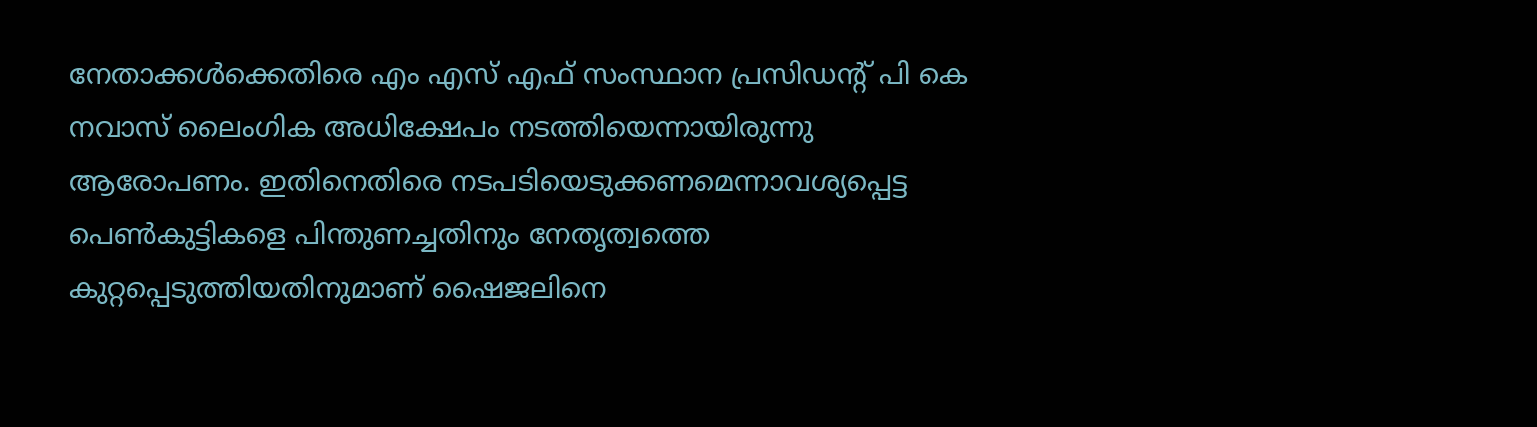നേതാക്കള്‍ക്കെതിരെ എം എസ് എഫ് സംസ്ഥാന പ്രസിഡന്റ് പി കെ നവാസ് ലൈംഗിക അധിക്ഷേപം നടത്തിയെന്നായിരുന്നു ആരോപണം. ഇതിനെതിരെ നടപടിയെടുക്കണമെന്നാവശ്യപ്പെട്ട പെണ്‍കുട്ടികളെ പിന്തുണച്ചതിനും നേതൃത്വത്തെ കുറ്റപ്പെടുത്തിയതിനുമാണ് ഷൈജലിനെ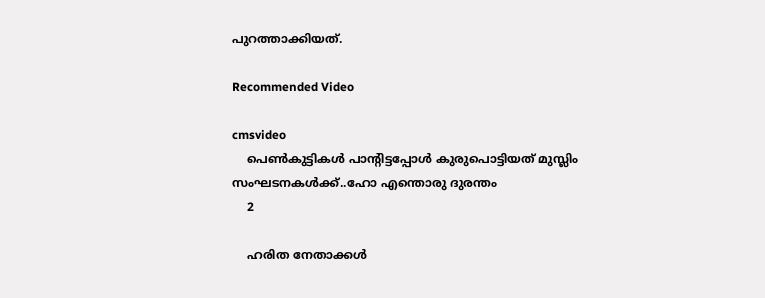പുറത്താക്കിയത്.

Recommended Video

cmsvideo
    പെൺകുട്ടികൾ പാന്റിട്ടപ്പോൾ കുരുപൊട്ടിയത് മുസ്ലിം സംഘടനകൾക്ക്..ഹോ എന്തൊരു ദുരന്തം
    2

    ഹരിത നേതാക്കള്‍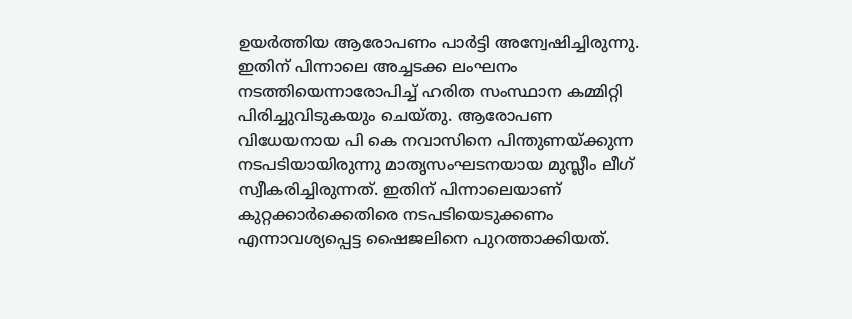ഉയര്‍ത്തിയ ആരോപണം പാര്‍ട്ടി അന്വേഷിച്ചിരുന്നു. ഇതിന് പിന്നാലെ അച്ചടക്ക ലംഘനം നടത്തിയെന്നാരോപിച്ച് ഹരിത സംസ്ഥാന കമ്മിറ്റി പിരിച്ചുവിടുകയും ചെയ്തു. ആരോപണ വിധേയനായ പി കെ നവാസിനെ പിന്തുണയ്ക്കുന്ന നടപടിയായിരുന്നു മാതൃസംഘടനയായ മുസ്ലീം ലീഗ് സ്വീകരിച്ചിരുന്നത്. ഇതിന് പിന്നാലെയാണ് കുറ്റക്കാര്‍ക്കെതിരെ നടപടിയെടുക്കണം എന്നാവശ്യപ്പെട്ട ഷൈജലിനെ പുറത്താക്കിയത്.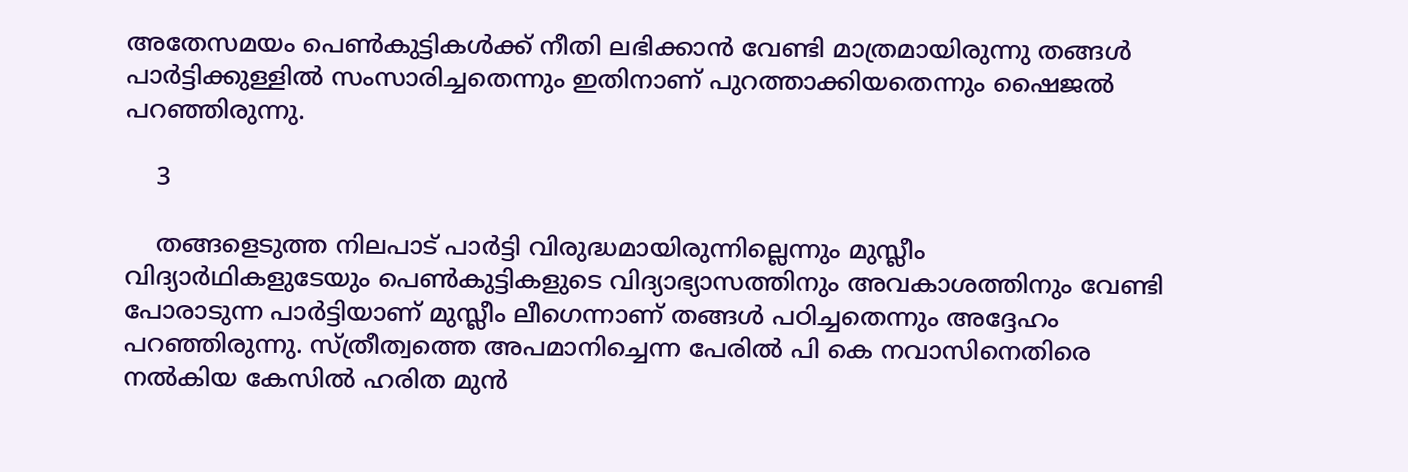അതേസമയം പെണ്‍കുട്ടികള്‍ക്ക് നീതി ലഭിക്കാന്‍ വേണ്ടി മാത്രമായിരുന്നു തങ്ങള്‍ പാര്‍ട്ടിക്കുള്ളില്‍ സംസാരിച്ചതെന്നും ഇതിനാണ് പുറത്താക്കിയതെന്നും ഷൈജല്‍ പറഞ്ഞിരുന്നു.

    3

    തങ്ങളെടുത്ത നിലപാട് പാര്‍ട്ടി വിരുദ്ധമായിരുന്നില്ലെന്നും മുസ്ലീം വിദ്യാര്‍ഥികളുടേയും പെണ്‍കുട്ടികളുടെ വിദ്യാഭ്യാസത്തിനും അവകാശത്തിനും വേണ്ടി പോരാടുന്ന പാര്‍ട്ടിയാണ് മുസ്ലീം ലീഗെന്നാണ് തങ്ങള്‍ പഠിച്ചതെന്നും അദ്ദേഹം പറഞ്ഞിരുന്നു. സ്ത്രീത്വത്തെ അപമാനിച്ചെന്ന പേരില്‍ പി കെ നവാസിനെതിരെ നല്‍കിയ കേസില്‍ ഹരിത മുന്‍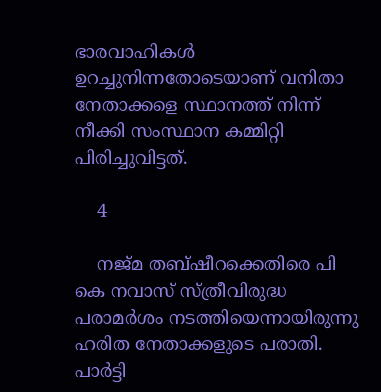ഭാരവാഹികള്‍ ഉറച്ചുനിന്നതോടെയാണ് വനിതാ നേതാക്കളെ സ്ഥാനത്ത് നിന്ന് നീക്കി സംസ്ഥാന കമ്മിറ്റി പിരിച്ചുവിട്ടത്.

    4

    നജ്മ തബ്ഷീറക്കെതിരെ പി കെ നവാസ് സ്ത്രീവിരുദ്ധ പരാമര്‍ശം നടത്തിയെന്നായിരുന്നു ഹരിത നേതാക്കളുടെ പരാതി. പാര്‍ട്ടി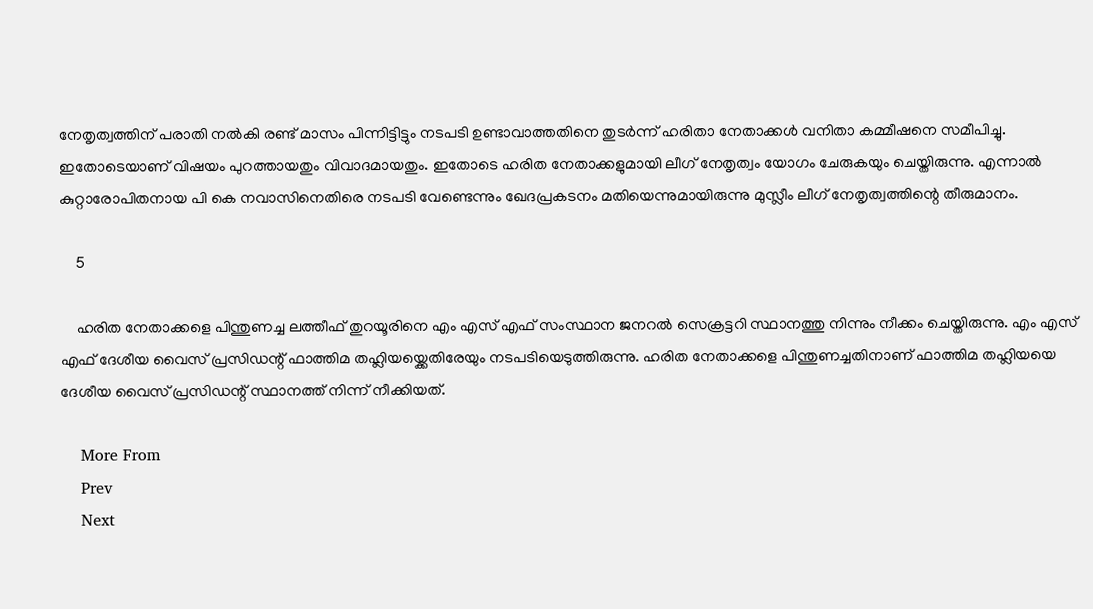നേതൃത്വത്തിന് പരാതി നല്‍കി രണ്ട് മാസം പിന്നിട്ടിട്ടും നടപടി ഉണ്ടാവാത്തതിനെ തുടര്‍ന്ന് ഹരിതാ നേതാക്കള്‍ വനിതാ കമ്മീഷനെ സമീപിച്ചു. ഇതോടെയാണ് വിഷയം പുറത്തായതും വിവാദമായതും. ഇതോടെ ഹരിത നേതാക്കളുമായി ലീഗ് നേതൃത്വം യോഗം ചേരുകയും ചെയ്തിരുന്നു. എന്നാല്‍ കുറ്റാരോപിതനായ പി കെ നവാസിനെതിരെ നടപടി വേണ്ടെന്നും ഖേദപ്രകടനം മതിയെന്നുമായിരുന്നു മുസ്ലീം ലീഗ് നേതൃത്വത്തിന്റെ തീരുമാനം.

    5

    ഹരിത നേതാക്കളെ പിന്തുണച്ച ലത്തീഫ് തുറയൂരിനെ എം എസ് എഫ് സംസ്ഥാന ജനറല്‍ സെക്രട്ടറി സ്ഥാനത്തു നിന്നും നീക്കം ചെയ്തിരുന്നു. എം എസ് എഫ് ദേശീയ വൈസ് പ്രസിഡന്റ് ഫാത്തിമ തഹ്ലിയയ്ക്കെതിരേയും നടപടിയെടുത്തിരുന്നു. ഹരിത നേതാക്കളെ പിന്തുണച്ചതിനാണ് ഫാത്തിമ തഹ്ലിയയെ ദേശീയ വൈസ് പ്രസിഡന്റ് സ്ഥാനത്ത് നിന്ന് നീക്കിയത്.

    More From
    Prev
    Next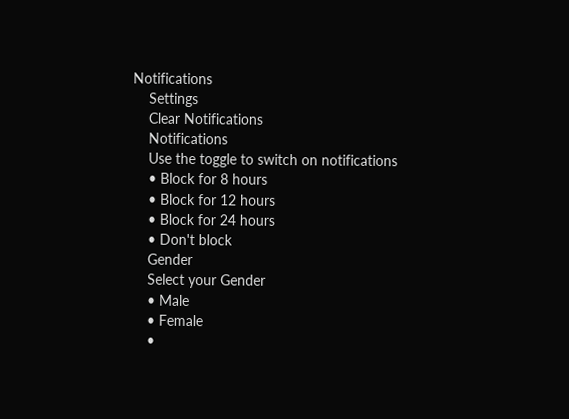Notifications
    Settings
    Clear Notifications
    Notifications
    Use the toggle to switch on notifications
    • Block for 8 hours
    • Block for 12 hours
    • Block for 24 hours
    • Don't block
    Gender
    Select your Gender
    • Male
    • Female
    •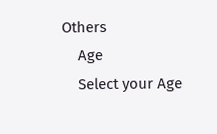Others
    Age
    Select your Age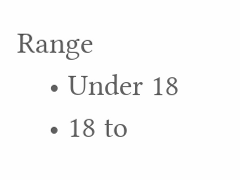Range
    • Under 18
    • 18 to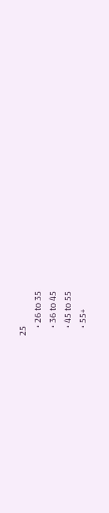25
    • 26 to 35
    • 36 to 45
    • 45 to 55
    • 55+